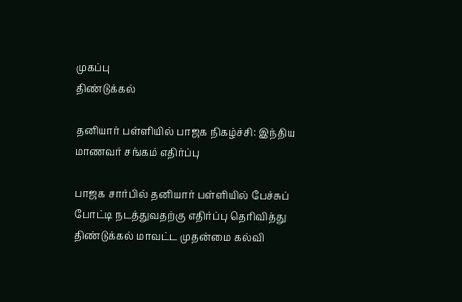முகப்பு
திண்டுக்கல்

தனியார் பள்ளியில் பாஜக நிகழ்ச்சி: இந்திய மாணவர் சங்கம் எதிர்ப்பு

பாஜக சார்பில் தனியார் பள்ளியில் பேச்சுப் போட்டி நடத்துவதற்கு எதிர்ப்பு தெரிவித்து திண்டுக்கல் மாவட்ட முதன்மை கல்வி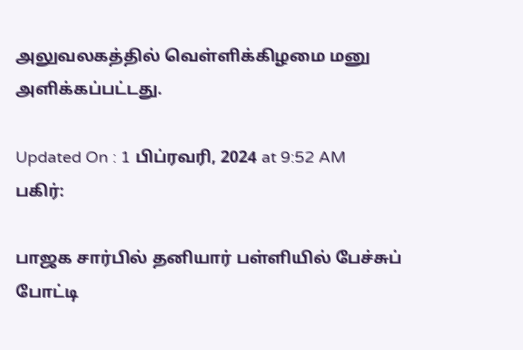அலுவலகத்தில் வெள்ளிக்கிழமை மனு அளிக்கப்பட்டது.

Updated On : 1 பிப்ரவரி, 2024 at 9:52 AM
பகிர்:

பாஜக சார்பில் தனியார் பள்ளியில் பேச்சுப் போட்டி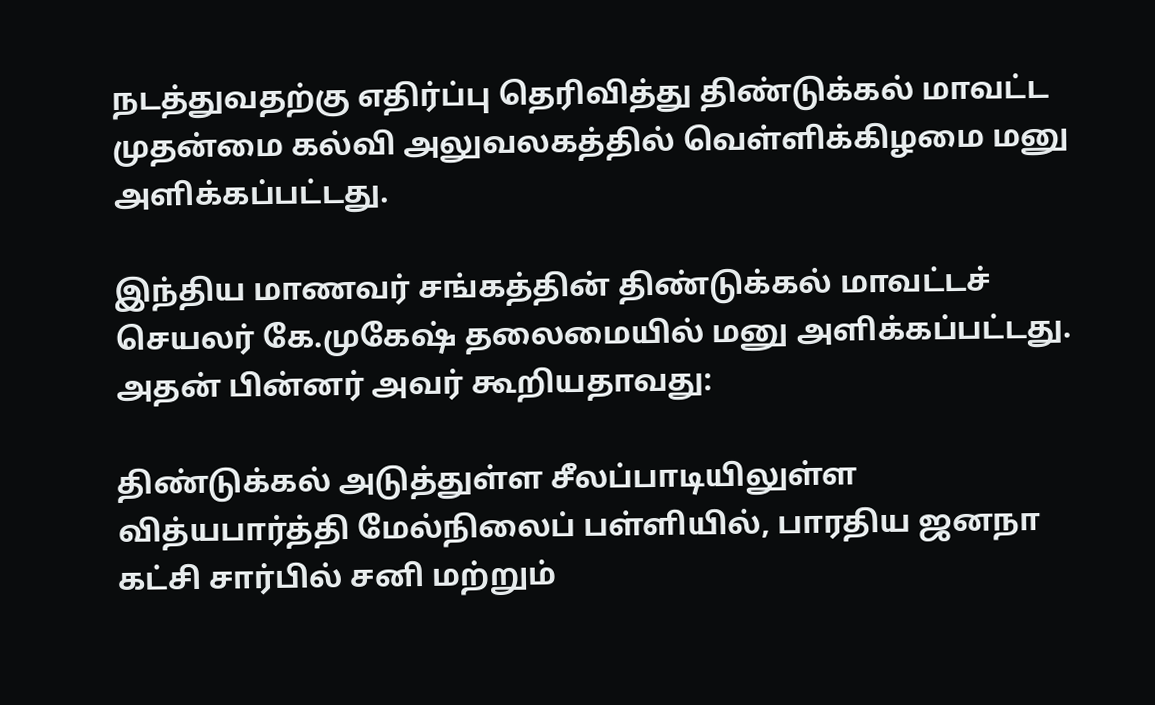நடத்துவதற்கு எதிர்ப்பு தெரிவித்து திண்டுக்கல் மாவட்ட முதன்மை கல்வி அலுவலகத்தில் வெள்ளிக்கிழமை மனு அளிக்கப்பட்டது.

இந்திய மாணவர் சங்கத்தின் திண்டுக்கல் மாவட்டச் செயலர் கே.முகேஷ் தலைமையில் மனு அளிக்கப்பட்டது. அதன் பின்னர் அவர் கூறியதாவது:

திண்டுக்கல் அடுத்துள்ள சீலப்பாடியிலுள்ள வித்யபார்த்தி மேல்நிலைப் பள்ளியில், பாரதிய ஜனநா கட்சி சார்பில் சனி மற்றும்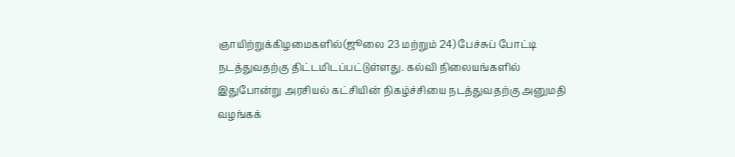ஞாயிற்றுக்கிழமைகளில்(ஜூலை 23 மற்றும் 24) பேச்சுப் போட்டி நடத்துவதற்கு திட்டமிடப்பட்டுள்ளது. கல்வி நிலையங்களில் இதுபோன்று அரசியல் கட்சியின் நிகழ்ச்சியை நடத்துவதற்கு அனுமதி வழங்கக்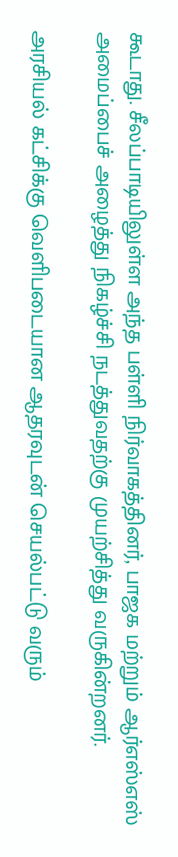கூடாது. சீலப்பாடியிலுள்ள அந்த பள்ளி நிர்வாகத்தினர், பாஜக மற்றும் ஆர்எஸ்எஸ் அமைப்பைச் அழைத்து நிகழ்ச்சி நடத்துவதற்கு முயற்சித்து வருகின்றனர்.

அரசியல் கட்சிக்கு வெளிபடையான ஆதரவுடன் செயல்பட்டு வரும்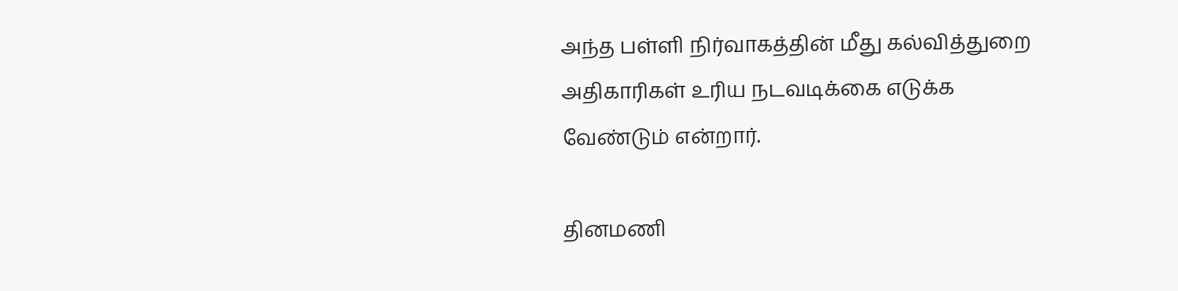அந்த பள்ளி நிர்வாகத்தின் மீது கல்வித்துறை அதிகாரிகள் உரிய நடவடிக்கை எடுக்க வேண்டும் என்றார்.

தினமணி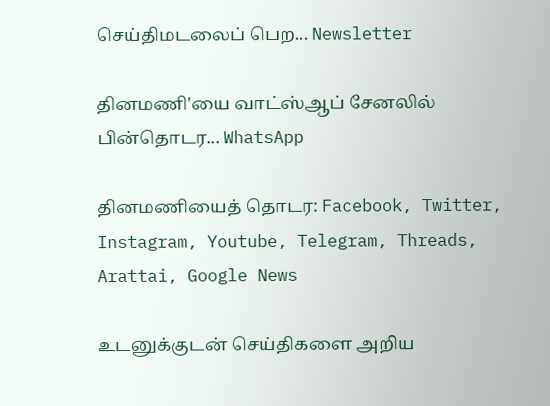செய்திமடலைப் பெற... Newsletter

தினமணி'யை வாட்ஸ்ஆப் சேனலில் பின்தொடர... WhatsApp

தினமணியைத் தொடர: Facebook, Twitter, Instagram, Youtube, Telegram, Threads, Arattai, Google News

உடனுக்குடன் செய்திகளை அறிய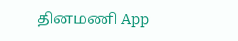தினமணி App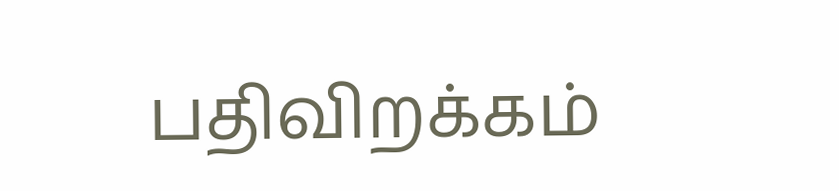பதிவிறக்கம்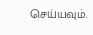செய்யவும்.